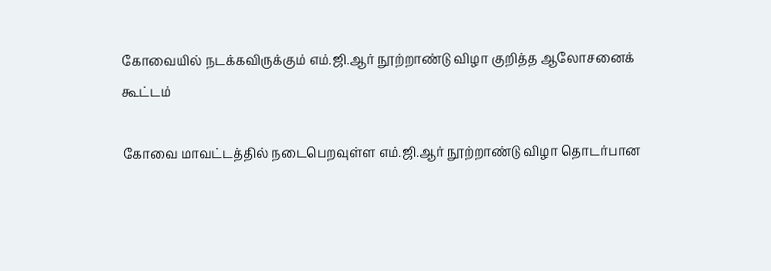கோவையில் நடக்கவிருக்கும் எம்.ஜி.ஆர் நூற்றாண்டு விழா குறித்த ஆலோசனைக் கூட்டம்

கோவை மாவட்டத்தில் நடைபெறவுள்ள எம்.ஜி.ஆர் நூற்றாண்டு விழா தொடர்பான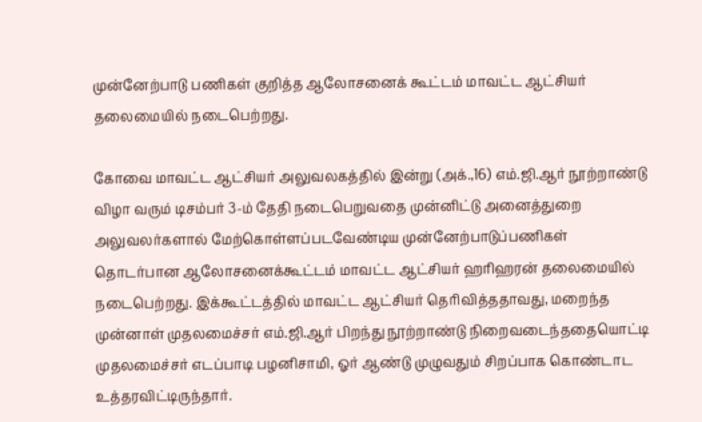முன்னேற்பாடு பணிகள் குறித்த ஆலோசனைக் கூட்டம் மாவட்ட ஆட்சியர் தலைமையில் நடைபெற்றது.

கோவை மாவட்ட ஆட்சியர் அலுவலகத்தில் இன்று (அக்.,16) எம்.ஜி.ஆர் நூற்றாண்டு விழா வரும் டிசம்பர் 3-ம் தேதி நடைபெறுவதை முன்னிட்டு அனைத்துறை அலுவலர்களால் மேற்கொள்ளப்படவேண்டிய முன்னேற்பாடுப்பணிகள் தொடர்பான ஆலோசனைக்கூட்டம் மாவட்ட ஆட்சியர் ஹரிஹரன் தலைமையில் நடைபெற்றது. இக்கூட்டத்தில் மாவட்ட ஆட்சியர் தெரிவித்ததாவது, மறைந்த முன்னாள் முதலமைச்சர் எம்.ஜி.ஆர் பிறந்து நூற்றாண்டு நிறைவடைந்ததையொட்டி முதலமைச்சர் எடப்பாடி பழனிசாமி, ஓர் ஆண்டு முழுவதும் சிறப்பாக கொண்டாட உத்தரவிட்டிருந்தார்.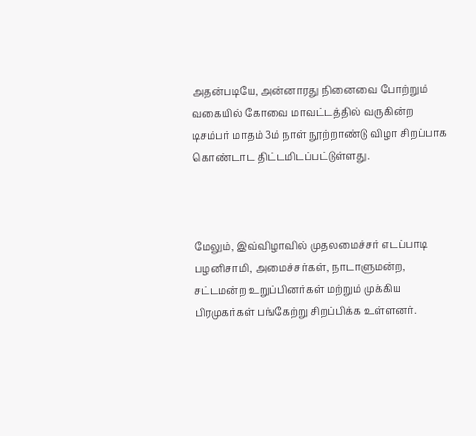அதன்படியே, அன்னாரது நினைவை போற்றும் வகையில் கோவை மாவட்டத்தில் வருகின்ற டிசம்பர் மாதம் 3ம் நாள் நூற்றாண்டு விழா சிறப்பாக கொண்டாட திட்டமிடப்பட்டுள்ளது.



மேலும், இவ்விழாவில் முதலமைச்சர் எடப்பாடி பழனிசாமி, அமைச்சர்கள், நாடாளுமன்ற, சட்டமன்ற உறுப்பினர்கள் மற்றும் முக்கிய பிரமுகர்கள் பங்கேற்று சிறப்பிக்க உள்ளனர்.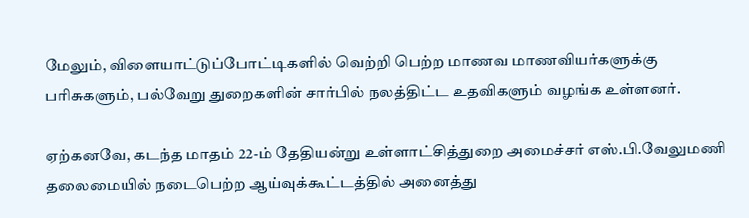மேலும், விளையாட்டுப்போட்டிகளில் வெற்றி பெற்ற மாணவ மாணவியர்களுக்கு பரிசுகளும், பல்வேறு துறைகளின் சார்பில் நலத்திட்ட உதவிகளும் வழங்க உள்ளனர்.

ஏற்கனவே, கடந்த மாதம் 22-ம் தேதியன்று உள்ளாட்சித்துறை அமைச்சர் எஸ்.பி.வேலுமணி தலைமையில் நடைபெற்ற ஆய்வுக்கூட்டத்தில் அனைத்து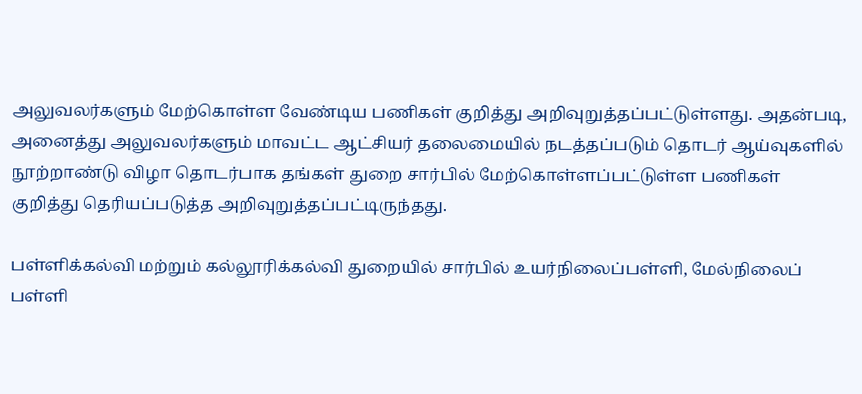அலுவலர்களும் மேற்கொள்ள வேண்டிய பணிகள் குறித்து அறிவுறுத்தப்பட்டுள்ளது. அதன்படி, அனைத்து அலுவலர்களும் மாவட்ட ஆட்சியர் தலைமையில் நடத்தப்படும் தொடர் ஆய்வுகளில் நூற்றாண்டு விழா தொடர்பாக தங்கள் துறை சார்பில் மேற்கொள்ளப்பட்டுள்ள பணிகள் குறித்து தெரியப்படுத்த அறிவுறுத்தப்பட்டிருந்தது.

பள்ளிக்கல்வி மற்றும் கல்லூரிக்கல்வி துறையில் சார்பில் உயர்நிலைப்பள்ளி, மேல்நிலைப் பள்ளி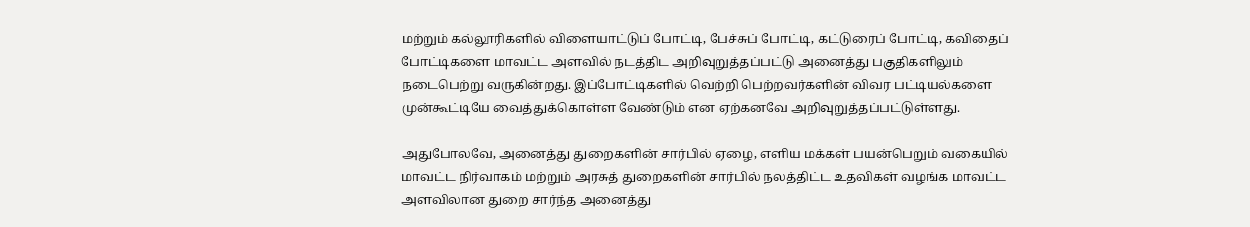மற்றும் கல்லூரிகளில் விளையாட்டுப் போட்டி, பேச்சுப் போட்டி, கட்டுரைப் போட்டி, கவிதைப் போட்டிகளை மாவட்ட அளவில் நடத்திட அறிவுறுத்தப்பட்டு அனைத்து பகுதிகளிலும் நடைபெற்று வருகின்றது. இப்போட்டிகளில் வெற்றி பெற்றவர்களின் விவர பட்டியல்களை முன்கூட்டியே வைத்துக்கொள்ள வேண்டும் என ஏற்கனவே அறிவுறுத்தப்பட்டுள்ளது.

அதுபோலவே, அனைத்து துறைகளின் சார்பில் ஏழை, எளிய மக்கள் பயன்பெறும் வகையில் மாவட்ட நிர்வாகம் மற்றும் அரசுத் துறைகளின் சார்பில் நலத்திட்ட உதவிகள் வழங்க மாவட்ட அளவிலான துறை சார்ந்த அனைத்து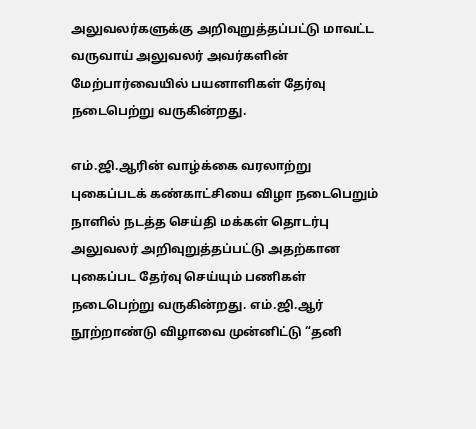அலுவலர்களுக்கு அறிவுறுத்தப்பட்டு மாவட்ட வருவாய் அலுவலர் அவர்களின் மேற்பார்வையில் பயனாளிகள் தேர்வு நடைபெற்று வருகின்றது.

எம்.ஜி.ஆரின் வாழ்க்கை வரலாற்று புகைப்படக் கண்காட்சியை விழா நடைபெறும் நாளில் நடத்த செய்தி மக்கள் தொடர்பு அலுவலர் அறிவுறுத்தப்பட்டு அதற்கான புகைப்பட தேர்வு செய்யும் பணிகள் நடைபெற்று வருகின்றது. எம்.ஜி.ஆர் நூற்றாண்டு விழாவை முன்னிட்டு “தனி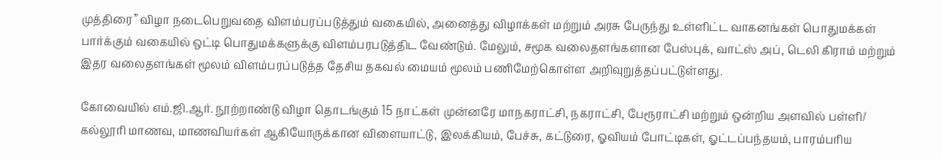முத்திரை” விழா நடைபெறுவதை விளம்பரப்படுத்தும் வகையில், அனைத்து விழாக்கள் மற்றும் அரசு பேருந்து உள்ளிட்ட வாகனங்கள் பொதுமக்கள் பார்க்கும் வகையில் ஒட்டி பொதுமக்களுக்கு விளம்பரபடுத்திட வேண்டும். மேலும், சமூக வலைதளங்களான பேஸ்புக், வாட்ஸ் அப், டெலி கிராம் மற்றும் இதர வலைதளங்கள் மூலம் விளம்பரப்படுத்த தேசிய தகவல் மையம் மூலம் பணிமேற்கொள்ள அறிவுறுத்தப்பட்டுள்ளது.

கோவையில் எம்.ஜி.ஆர். நூற்றாண்டு விழா தொடங்கும் 15 நாட்கள் முன்னரே மாநகராட்சி, நகராட்சி, பேரூராட்சி மற்றும் ஒன்றிய அளவில் பள்ளி/ கல்லூரி மாணவ, மாணவியர்கள் ஆகியோருக்கான விளையாட்டு, இலக்கியம், பேச்சு, கட்டுரை, ஓவியம் போட்டிகள், ஓட்டப்பந்தயம், பாரம்பரிய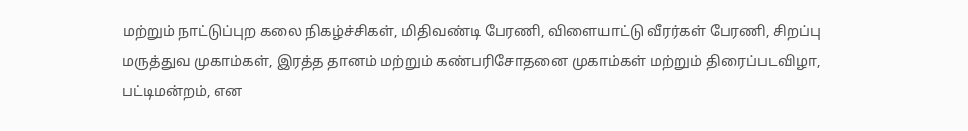மற்றும் நாட்டுப்புற கலை நிகழ்ச்சிகள், மிதிவண்டி பேரணி, விளையாட்டு வீரர்கள் பேரணி, சிறப்பு மருத்துவ முகாம்கள், இரத்த தானம் மற்றும் கண்பரிசோதனை முகாம்கள் மற்றும் திரைப்படவிழா, பட்டிமன்றம், என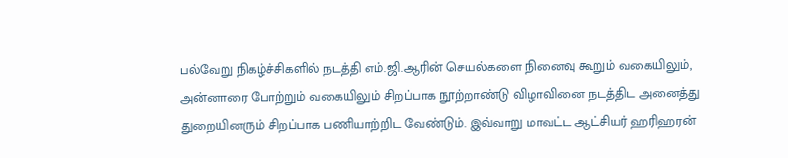பல்வேறு நிகழ்ச்சிகளில் நடத்தி எம்.ஜி.ஆரின் செயல்களை நினைவு கூறும் வகையிலும், அன்னாரை போற்றும் வகையிலும் சிறப்பாக நூற்றாண்டு விழாவினை நடத்திட அனைத்து துறையினரும் சிறப்பாக பணியாற்றிட வேண்டும். இவ்வாறு மாவட்ட ஆட்சியர் ஹரிஹரன்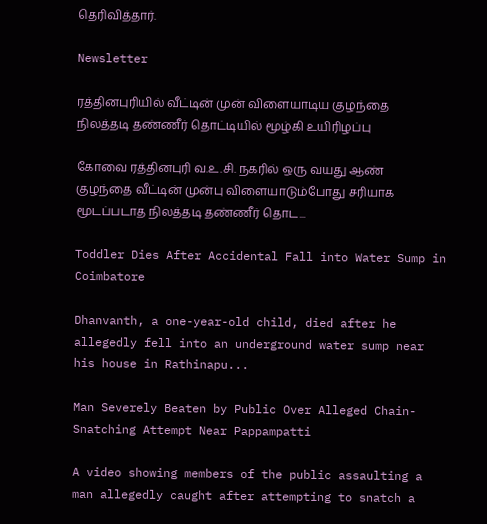தெரிவித்தார்.

Newsletter

ரத்தினபுரியில் வீட்டின் முன் விளையாடிய குழந்தை நிலத்தடி தண்ணீர் தொட்டியில் மூழ்கி உயிரிழப்பு

கோவை ரத்தினபுரி வ.உ.சி. நகரில் ஒரு வயது ஆண் குழந்தை வீட்டின் முன்பு விளையாடும்போது சரியாக மூடப்படாத நிலத்தடி தண்ணீர் தொட...

Toddler Dies After Accidental Fall into Water Sump in Coimbatore

Dhanvanth, a one-year-old child, died after he allegedly fell into an underground water sump near his house in Rathinapu...

Man Severely Beaten by Public Over Alleged Chain-Snatching Attempt Near Pappampatti

A video showing members of the public assaulting a man allegedly caught after attempting to snatch a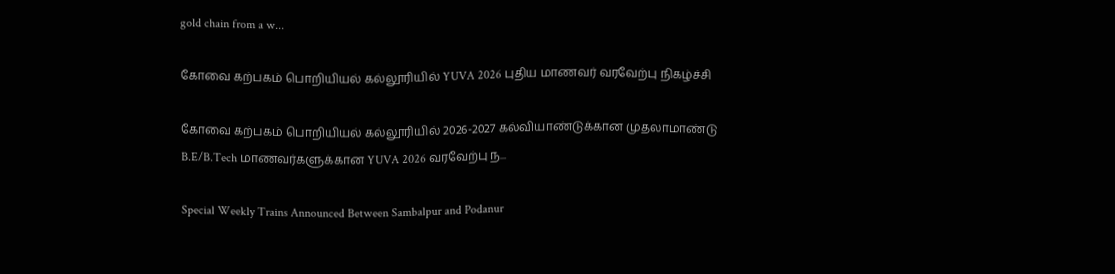gold chain from a w...

கோவை கற்பகம் பொறியியல் கல்லூரியில் YUVA 2026 புதிய மாணவர் வரவேற்பு நிகழ்ச்சி

கோவை கற்பகம் பொறியியல் கல்லூரியில் 2026-2027 கல்வியாண்டுக்கான முதலாமாண்டு B.E/B.Tech மாணவர்களுக்கான YUVA 2026 வரவேற்பு ந...

Special Weekly Trains Announced Between Sambalpur and Podanur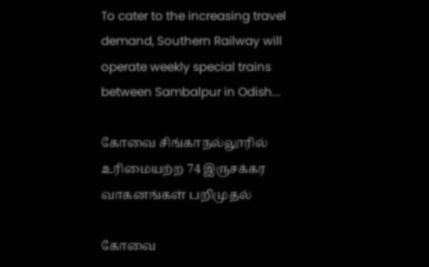To cater to the increasing travel demand, Southern Railway will operate weekly special trains between Sambalpur in Odish...

கோவை சிங்காநல்லூரில் உரிமையற்ற 74 இருசக்கர வாகனங்கள் பறிமுதல்

கோவை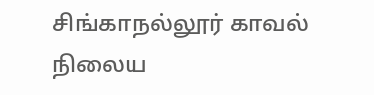சிங்காநல்லூர் காவல் நிலைய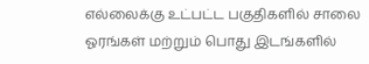எல்லைக்கு உட்பட்ட பகுதிகளில் சாலை ஓரங்கள் மற்றும் பொது இடங்களில்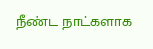நீண்ட நாட்களாக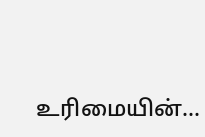உரிமையின்...